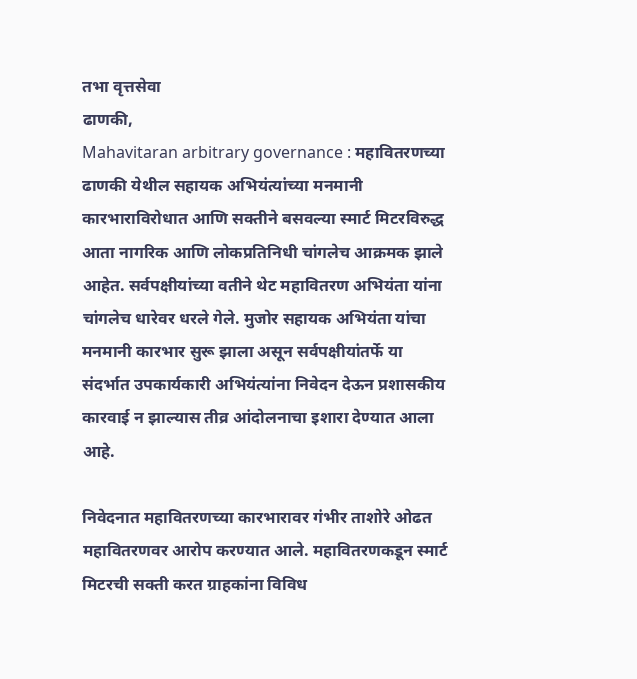तभा वृत्तसेवा
ढाणकी,
Mahavitaran arbitrary governance : महावितरणच्या ढाणकी येथील सहायक अभियंत्यांच्या मनमानी कारभाराविरोधात आणि सक्तीने बसवल्या स्मार्ट मिटरविरुद्ध आता नागरिक आणि लोकप्रतिनिधी चांगलेच आक्रमक झाले आहेत. सर्वपक्षीयांच्या वतीने थेट महावितरण अभियंता यांना चांगलेच धारेवर धरले गेले. मुजोर सहायक अभियंता यांचा मनमानी कारभार सुरू झाला असून सर्वपक्षीयांतर्फे या संदर्भात उपकार्यकारी अभियंत्यांना निवेदन देऊन प्रशासकीय कारवाई न झाल्यास तीव्र आंदोलनाचा इशारा देण्यात आला आहे.

निवेदनात महावितरणच्या कारभारावर गंभीर ताशोरे ओढत महावितरणवर आरोप करण्यात आले. महावितरणकडून स्मार्ट मिटरची सक्ती करत ग्राहकांना विविध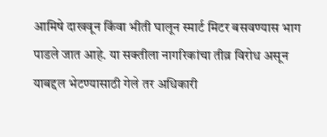आमिषे दाखवून किंवा भीती घालून स्मार्ट मिटर बसवण्यास भाग पाडले जात आहे. या सक्तीला नागरिकांचा तीव्र विरोध असून याबद्दल भेटण्यासाठी गेले तर अधिकारी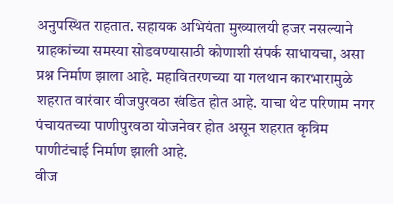अनुपस्थित राहतात. सहायक अभियंता मुख्यालयी हजर नसल्याने ग्राहकांच्या समस्या सोडवण्यासाठी कोणाशी संपर्क साधायचा, असा प्रश्न निर्माण झाला आहे. महावितरणच्या या गलथान कारभारामुळे शहरात वारंवार वीजपुरवठा खंडित होत आहे. याचा थेट परिणाम नगर पंचायतच्या पाणीपुरवठा योजनेवर होत असून शहरात कृत्रिम पाणीटंचाई निर्माण झाली आहे.
वीज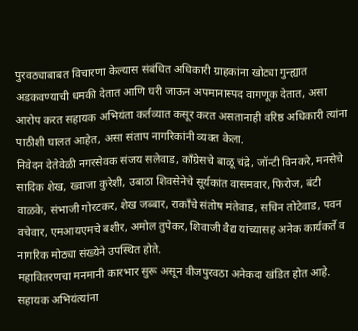पुरवठ्याबाबत विचारणा केल्यास संबंधित अधिकारी ग्राहकांना खोट्या गुन्ह्यात अडकवण्याची धमकी देतात आणि घरी जाऊन अपमानास्पद वागणूक देतात, असा आरोप करत सहायक अभियंता कर्तव्यात कसूर करत असतानाही वरिष्ठ अधिकारी त्यांना पाठीशी घालत आहेत, असा संताप नागरिकांनी व्यक्त केला.
निवेदन देतेवेळी नगरसेवक संजय सलेवाड, काँग्रेसचे बाळू चंद्रे, जॉन्टी विनकरे, मनसेचे सादिक शेख, ख्वाजा कुरेशी, उबाठा शिवसेनेचे सूर्यकांत वासमवार, फिरोज, बंटी वाळके, संभाजी गोरटकर, शेख जब्बार, राकाँचे संतोष मंतेवाड, सचिन तोटेवाड, पवन वचेवार, एमआयएमचे बशीर, अमोल तुपेकर, शिवाजी वैद्य यांच्यासह अनेक कार्यकर्ते व नागरिक मोठ्या संख्येने उपस्थित होते.
महावितरणचा मनमानी कारभार सुरू असून वीजपुरवठा अनेकदा खंडित होत आहे. सहायक अभियंत्यांना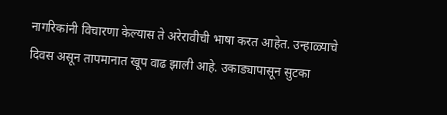नागरिकांनी विचारणा केल्यास ते अरेरावीची भाषा करत आहेत. उन्हाळ्याचे दिवस असून तापमानात खूप वाढ झाली आहे. उकाड्यापासून सुटका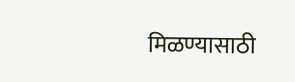मिळण्यासाठी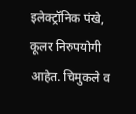इलेक्ट्रॉनिक पंखे, कूलर निरुपयोगी आहेत. चिमुकले व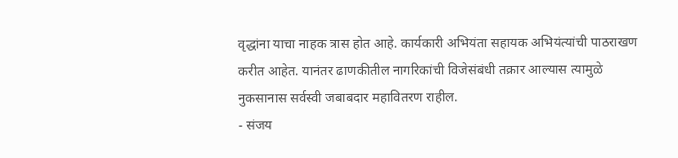वृद्धांना याचा नाहक त्रास होत आहे. कार्यकारी अभियंता सहायक अभियंत्यांची पाठराखण करीत आहेत. यानंतर ढाणकीतील नागरिकांची विजेसंबंधी तक्रार आल्यास त्यामुळे नुकसानास सर्वस्वी जबाबदार महावितरण राहील.
- संजय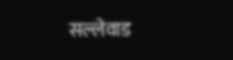सल्लेवाड